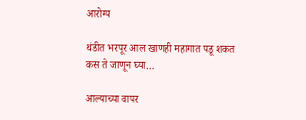आरोग्य

थंडीत भरपूर आल खाणही महागात पडू शकत कस ते जाणून घ्या…

आल्याच्या वापर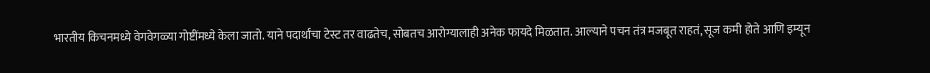भारतीय किचनमध्ये वेगवेगळ्या गोष्टींमध्ये केला जातो. याने पदार्थांचा टेस्ट तर वाढतेच, सोबतच आरोग्यालाही अनेक फायदे मिळतात. आल्याने पचन तंत्र मजबूत राहतं, सूज कमी होते आणि इम्यून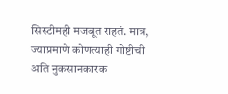सिस्टीमही मजबूत राहतं. मात्र, ज्याप्रमाणे कोणत्याही गोष्टीची अति नुकसानकारक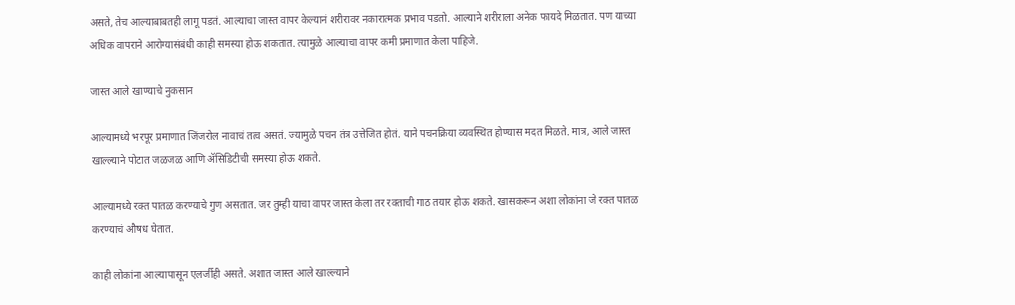असते, तेच आल्याबाबतही लागू पडतं. आल्याचा जास्त वापर केल्यानं शरीरावर नकारात्मक प्रभाव पडतो. आल्याने शरीराला अनेक फायदे मिळतात. पण याच्या अधिक वापराने आरोग्यासंबंधी काही समस्या होऊ शकतात. त्यामुळे आल्याचा वापर कमी प्रमाणात केला पाहिजे.

जास्त आले खाण्याचे नुकसान

आल्यामध्ये भरपूर प्रमाणात जिंजरोल नावाचं तत्व असतं. ज्यामुळे पचन तंत्र उत्तेजित होतं. याने पचनक्रिया व्यवस्थित होण्यास मदत मिळते. मात्र, आले जास्त खाल्ल्याने पोटात जळजळ आणि ॲसिडिटीची समस्या होऊ शकते.

आल्यामध्ये रक्त पातळ करण्याचे गुण असतात. जर तुम्ही याचा वापर जास्त केला तर रक्ताची गाठ तयार होऊ शकते. खासकरून अशा लोकांना जे रक्त पातळ करण्याचं औषध घेतात.

काही लोकांना आल्यापासून एलर्जीही असते. अशात जास्त आले खाल्ल्याने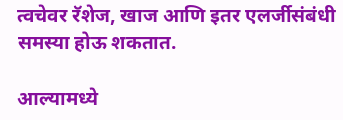त्वचेवर रॅशेज, खाज आणि इतर एलर्जीसंबंधी समस्या होऊ शकतात.

आल्यामध्ये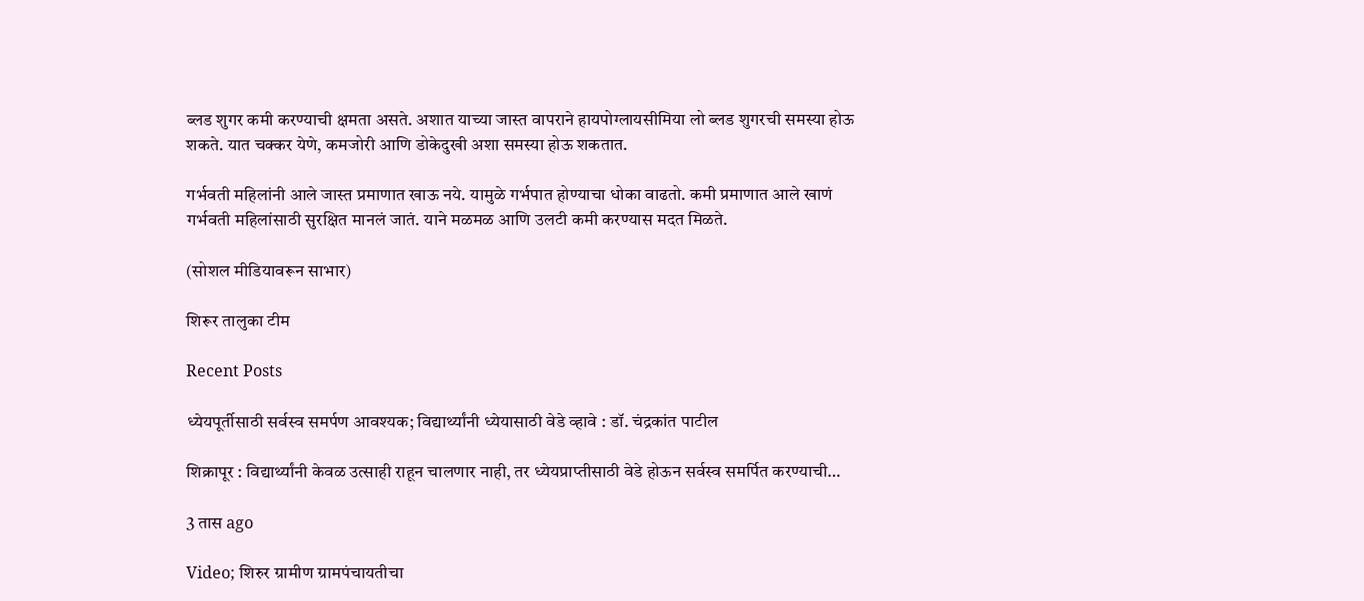ब्लड शुगर कमी करण्याची क्षमता असते. अशात याच्या जास्त वापराने हायपोग्लायसीमिया लो ब्लड शुगरची समस्या होऊ शकते. यात चक्कर येणे, कमजोरी आणि डोकेदुखी अशा समस्या होऊ शकतात.

गर्भवती महिलांनी आले जास्त प्रमाणात खाऊ नये. यामुळे गर्भपात होण्याचा धोका वाढतो. कमी प्रमाणात आले खाणं गर्भवती महिलांसाठी सुरक्षित मानलं जातं. याने मळमळ आणि उलटी कमी करण्यास मदत मिळते.

(सोशल मीडियावरून साभार)

शिरूर तालुका टीम

Recent Posts

ध्येयपूर्तीसाठी सर्वस्व समर्पण आवश्यक; विद्यार्थ्यांनी ध्येयासाठी वेडे व्हावे : डॉ. चंद्रकांत पाटील

शिक्रापूर : विद्यार्थ्यांनी केवळ उत्साही राहून चालणार नाही, तर ध्येयप्राप्तीसाठी वेडे होऊन सर्वस्व समर्पित करण्याची…

3 तास ago

Video; शिरुर ग्रामीण ग्रामपंचायतीचा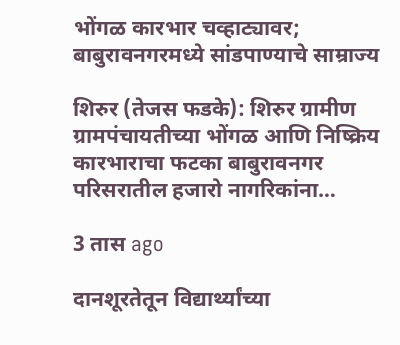भोंगळ कारभार चव्हाट्यावर; बाबुरावनगरमध्ये सांडपाण्याचे साम्राज्य

शिरुर (तेजस फडके): शिरुर ग्रामीण ग्रामपंचायतीच्या भोंगळ आणि निष्क्रिय कारभाराचा फटका बाबुरावनगर परिसरातील हजारो नागरिकांना…

3 तास ago

दानशूरतेतून विद्यार्थ्यांच्या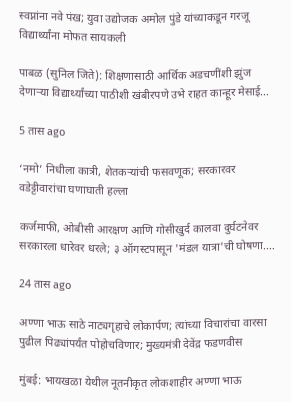स्वप्नांना नवे पंख; युवा उद्योजक अमोल पुंडे यांच्याकडून गरजू विद्यार्थ्यांना मोफत सायकली

पाबळ (सुनिल जिते): शिक्षणासाठी आर्थिक अडचणींशी झुंज देणाऱ्या विद्यार्थ्यांच्या पाठीशी खंबीरपणे उभे राहत कान्हूर मेसाई…

5 तास ago

‘नमो’ निधीला कात्री, शेतकऱ्यांची फसवणूक; सरकारवर वडेट्टीवारांचा घणाघाती हल्ला

कर्जमाफी, ओबीसी आरक्षण आणि गोसीखुर्द कालवा दुर्घटनेवर सरकारला धारेवर धरले; ३ ऑगस्टपासून 'मंडल यात्रा'ची घोषणा.…

24 तास ago

अण्णा भाऊ साठे नाट्यगृहाचे लोकार्पण; त्यांच्या विचारांचा वारसा पुढील पिढ्यांपर्यंत पोहोचविणार; मुख्यमंत्री देवेंद्र फडणवीस

मुंबई: भायखळा येथील नूतनीकृत लोकशाहीर अण्णा भाऊ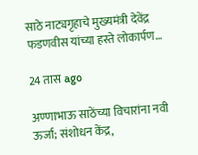साठे नाट्यगृहाचे मुख्यमंत्री देवेंद्र फडणवीस यांच्या हस्ते लोकार्पण…

24 तास ago

अण्णाभाऊ साठेंच्या विचारांना नवी ऊर्जा; संशोधन केंद्र,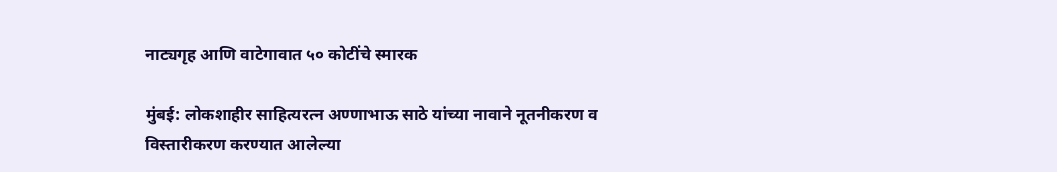नाट्यगृह आणि वाटेगावात ५० कोटींचे स्मारक

मुंबई: लोकशाहीर साहित्यरत्न अण्णाभाऊ साठे यांच्या नावाने नूतनीकरण व विस्तारीकरण करण्यात आलेल्या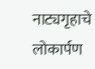नाट्यगृहाचे लोकार्पण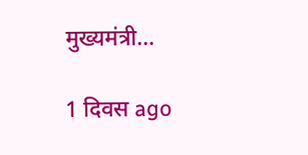मुख्यमंत्री…

1 दिवस ago